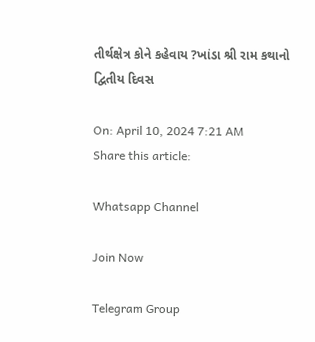તીર્થક્ષેત્ર કોને કહેવાય ?ખાંડા શ્રી રામ કથાનો દ્વિતીય દિવસ

On: April 10, 2024 7:21 AM
Share this article:

Whatsapp Channel

Join Now

Telegram Group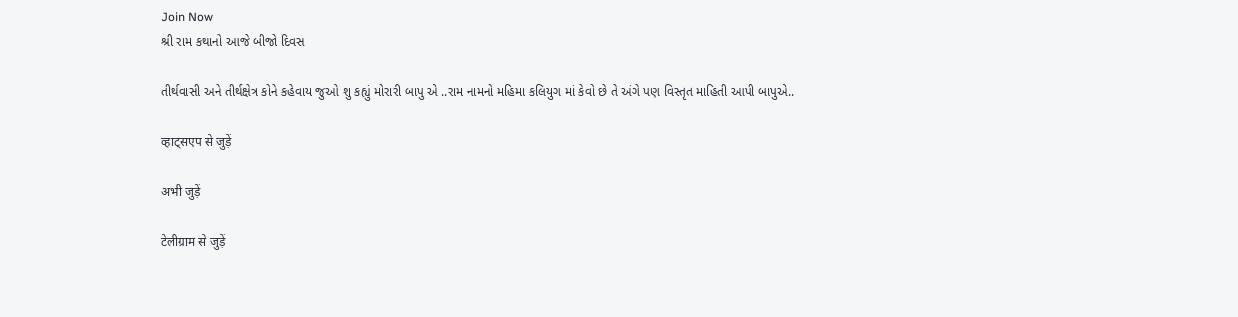Join Now
શ્રી રામ કથાનો આજે બીજો દિવસ

તીર્થવાસી અને તીર્થક્ષેત્ર કોને કહેવાય જુઓ શુ કહ્યું મોરારી બાપુ એ ..રામ નામનો મહિમા કલિયુગ માં કેવો છે તે અંગે પણ વિસ્તૃત માહિતી આપી બાપુએ..

व्हाट्सएप से जुड़ें

अभी जुड़ें

टेलीग्राम से जुड़ें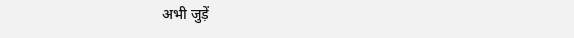अभी जुड़ें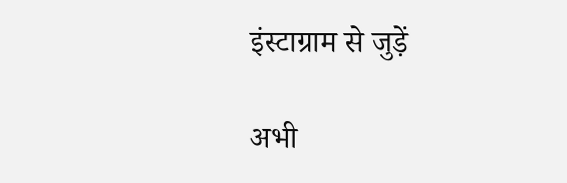इंस्टाग्राम से जुड़ें

अभी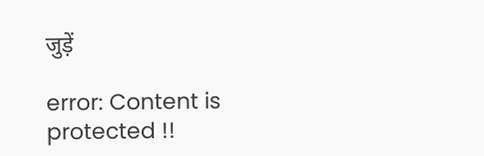जुड़ें

error: Content is protected !!